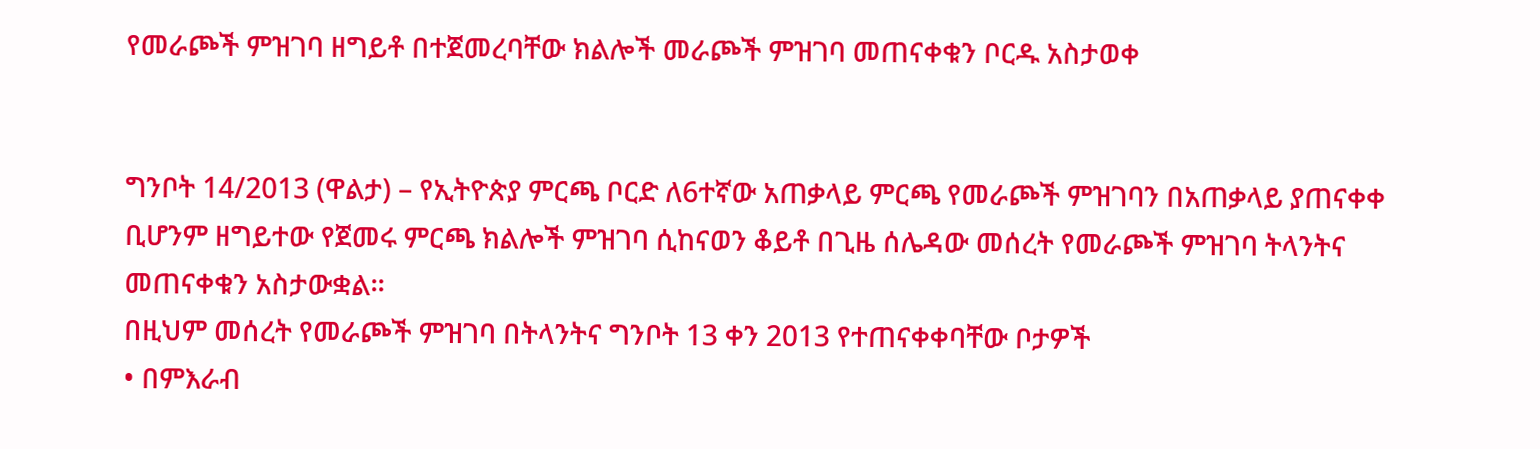የመራጮች ምዝገባ ዘግይቶ በተጀመረባቸው ክልሎች መራጮች ምዝገባ መጠናቀቁን ቦርዱ አስታወቀ


ግንቦት 14/2013 (ዋልታ) – የኢትዮጵያ ምርጫ ቦርድ ለ6ተኛው አጠቃላይ ምርጫ የመራጮች ምዝገባን በአጠቃላይ ያጠናቀቀ ቢሆንም ዘግይተው የጀመሩ ምርጫ ክልሎች ምዝገባ ሲከናወን ቆይቶ በጊዜ ሰሌዳው መሰረት የመራጮች ምዝገባ ትላንትና መጠናቀቁን አስታውቋል።
በዚህም መሰረት የመራጮች ምዝገባ በትላንትና ግንቦት 13 ቀን 2013 የተጠናቀቀባቸው ቦታዎች
• በምእራብ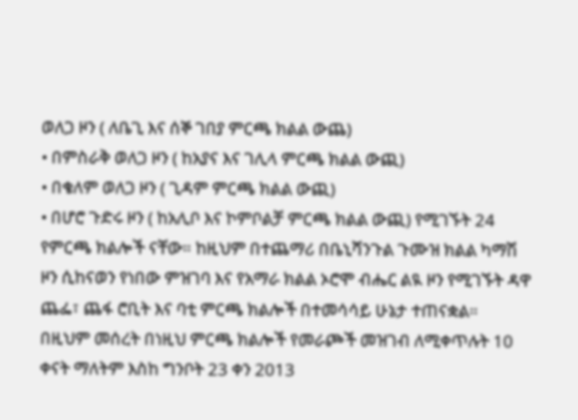ወለጋ ዞን ( ለቤጊ እና ሰኞ ገበያ ምርጫ ክልል ውጨ)
• በምስራቅ ወለጋ ዞን ( ከአያና እና ገሊላ ምርጫ ክልል ውጪ)
• በቄለም ወለጋ ዞን ( ጊዳም ምርጫ ክልል ውጪ)
• በሆሮ ጉድሩ ዞን ( ከአሊቦ እና ኮምቦልቻ ምርጫ ክልል ውጪ) የሚገኙት 24 የምርጫ ክልሎች ናቸው። ከዚህም በተጨማሪ በቤኒሻንጉል ጉሙዝ ክልል ካማሽ ዞን ሲከናወን የነበው ምዝገባ እና የአማራ ክልል ኦሮሞ ብሔር ልዪ ዞን የሚገኙት ዳዋ ጨፌ፣ ጨፋ ሮቢት እና ባቲ ምርጫ ክልሎች በተመሳሳይ ሁኔታ ተጠናቋል።
በዚህም መሰረት በነዚህ ምርጫ ክልሎች የመራጮች መዝገብ ለሚቀጥሉት 10 ቀናት ማለትም እስከ ግንቦት 23 ቀን 2013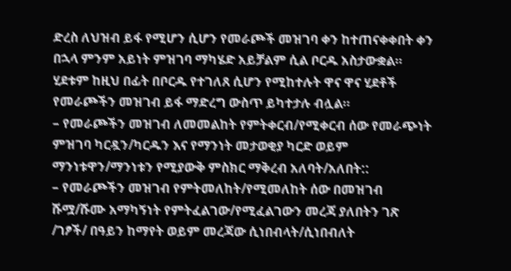ድረስ ለህዝብ ይፋ የሚሆን ሲሆን የመራጮች መዝገባ ቀን ከተጠናቀቀበት ቀን በኋላ ምንም አይነት ምዝገባ ማካሄድ አይቻልም ሲል ቦርዱ አስታውቋል።
ሂደቱም ከዚህ በፊት በቦርዱ የተገለጸ ሲሆን የሚከተሉት ዋና ዋና ሂደቶች የመራጮችን መዝገብ ይፋ ማድረግ ውስጥ ይካተታሉ ብሏል።
– የመራጮችን መዝገብ ለመመልከት የምትቀርብ/የሚቀርብ ሰው የመራጭነት ምዝገባ ካርዷን/ካርዱን እና የማንነት መታወቂያ ካርድ ወይም ማንነቱዋን/ማንነቱን የሚያውቅ ምስክር ማቅረብ አለባት/አለበት::
– የመራጮችን መዝገብ የምትመለከት/የሚመለከት ሰው በመዝገብ ሹሟ/ሹሙ አማካኝነት የምትፈልገው/የሚፈልገውን መረጃ ያለበትን ገጽ /ገፆች/ በዓይን ከማየት ወይም መረጃው ሲነበብላት/ሲነበብለት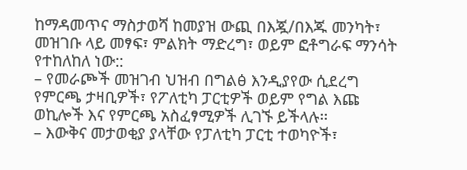ከማዳመጥና ማስታወሻ ከመያዝ ውጪ በእጇ/በእጁ መንካት፣ መዝገቡ ላይ መፃፍ፣ ምልክት ማድረግ፣ ወይም ፎቶግራፍ ማንሳት የተከለከለ ነው::
– የመራጮች መዝገብ ህዝብ በግልፅ እንዲያየው ሲደረግ የምርጫ ታዛቢዎች፣ የፖለቲካ ፓርቲዎች ወይም የግል እጩ ወኪሎች እና የምርጫ አስፈፃሚዎች ሊገኙ ይችላሉ፡፡
– እውቅና መታወቂያ ያላቸው የፓለቲካ ፓርቲ ተወካዮች፣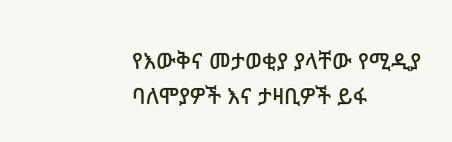የእውቅና መታወቂያ ያላቸው የሚዲያ ባለሞያዎች እና ታዛቢዎች ይፋ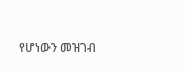የሆነውን መዝገብ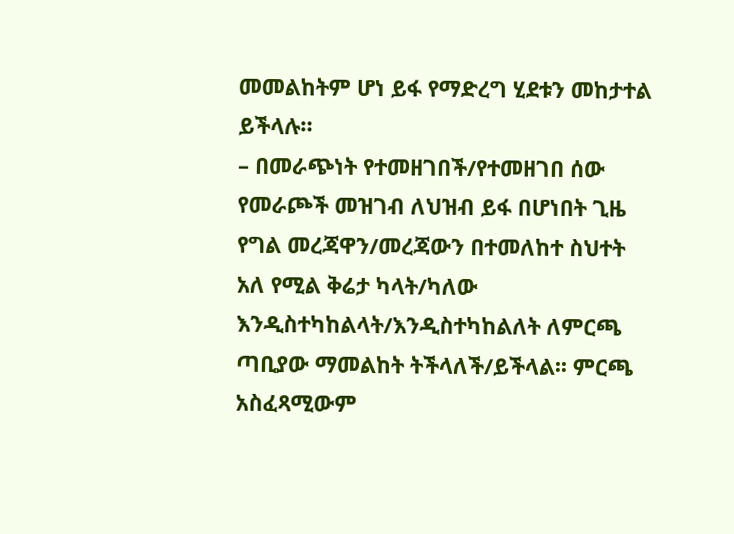መመልከትም ሆነ ይፋ የማድረግ ሂደቱን መከታተል ይችላሉ።
– በመራጭነት የተመዘገበች/የተመዘገበ ሰው የመራጮች መዝገብ ለህዝብ ይፋ በሆነበት ጊዜ የግል መረጃዋን/መረጃውን በተመለከተ ስህተት አለ የሚል ቅሬታ ካላት/ካለው እንዲስተካከልላት/እንዲስተካከልለት ለምርጫ ጣቢያው ማመልከት ትችላለች/ይችላል፡፡ ምርጫ አስፈጻሚውም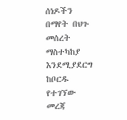ሰነዶችን በማየት በህጉ መሰረት ማስተካከያ እንደሚያደርግ ከቦርዱ የተገኘው መረጃ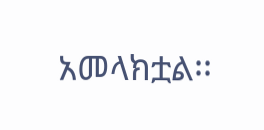አመላክቷል፡፡